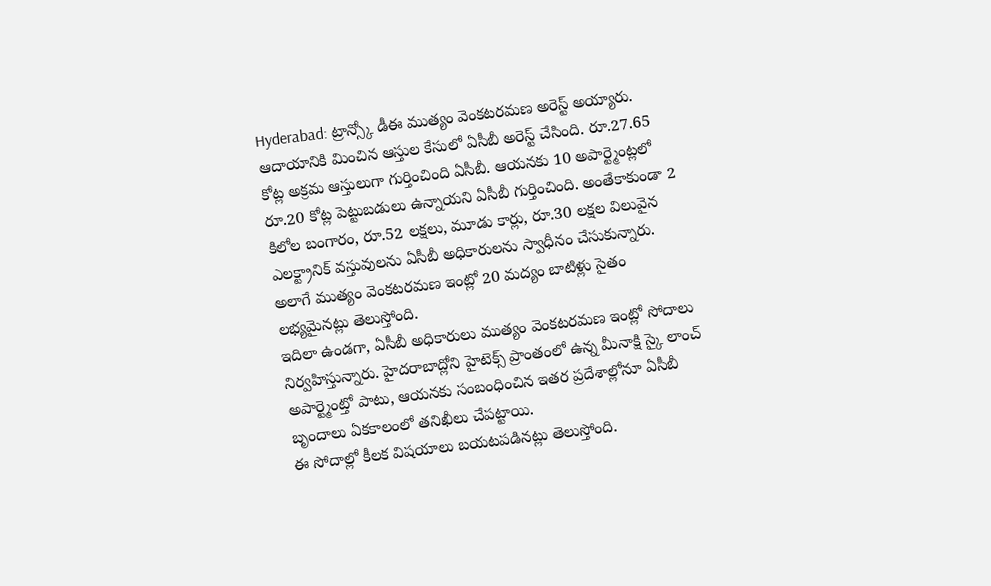Hyderabad: ట్రాన్స్కో డీఈ ముత్యం వెంకటరమణ అరెస్ట్ అయ్యారు. ఆదాయానికి మించిన ఆస్తుల కేసులో ఏసీబీ అరెస్ట్ చేసింది. రూ.27.65 కోట్ల అక్రమ ఆస్తులుగా గుర్తించింది ఏసీబీ. ఆయనకు 10 అపార్ట్మెంట్లలో రూ.20 కోట్ల పెట్టుబడులు ఉన్నాయని ఏసీబీ గుర్తించింది. అంతేకాకుండా 2 కిలోల బంగారం, రూ.52 లక్షలు, మూడు కార్లు, రూ.30 లక్షల విలువైన ఎలక్ట్రానిక్ వస్తువులను ఏసీబీ అధికారులను స్వాధీనం చేసుకున్నారు. అలాగే ముత్యం వెంకటరమణ ఇంట్లో 20 మద్యం బాటిళ్లు సైతం లభ్యమైనట్లు తెలుస్తోంది.
ఇదిలా ఉండగా, ఏసీబీ అధికారులు ముత్యం వెంకటరమణ ఇంట్లో సోదాలు నిర్వహిస్తున్నారు. హైదరాబాద్లోని హైటెక్స్ ప్రాంతంలో ఉన్న మీనాక్షి స్కై లాంచ్ అపార్ట్మెంట్తో పాటు, ఆయనకు సంబంధించిన ఇతర ప్రదేశాల్లోనూ ఏసీబీ బృందాలు ఏకకాలంలో తనిఖీలు చేపట్టాయి.
ఈ సోదాల్లో కీలక విషయాలు బయటపడినట్లు తెలుస్తోంది.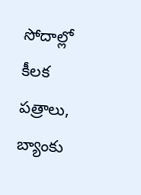సోదాల్లో కీలక పత్రాలు, బ్యాంకు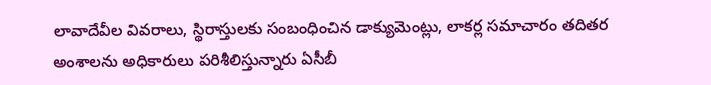లావాదేవీల వివరాలు, స్థిరాస్తులకు సంబంధించిన డాక్యుమెంట్లు, లాకర్ల సమాచారం తదితర అంశాలను అధికారులు పరిశీలిస్తున్నారు ఏసీబీ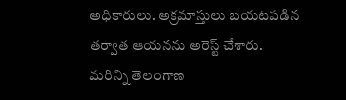అధికారులు. అక్రమాస్తులు బయటపడిన తర్వాత ఆయనను అరెస్ట్ చేశారు.
మరిన్ని తెలంగాణ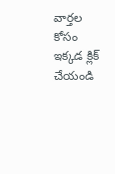వార్తల కోసం ఇక్కడ క్లిక్ చేయండి